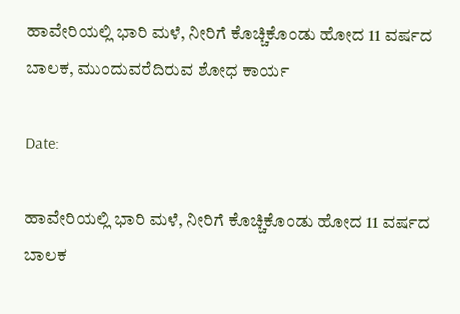ಹಾವೇರಿಯಲ್ಲಿ ಭಾರಿ ಮಳೆ, ನೀರಿಗೆ ಕೊಚ್ಚಿಕೊಂಡು ಹೋದ 11 ವರ್ಷದ ಬಾಲಕ, ಮುಂದುವರೆದಿರುವ ಶೋಧ ಕಾರ್ಯ

Date:

ಹಾವೇರಿಯಲ್ಲಿ ಭಾರಿ ಮಳೆ, ನೀರಿಗೆ ಕೊಚ್ಚಿಕೊಂಡು ಹೋದ 11 ವರ್ಷದ ಬಾಲಕ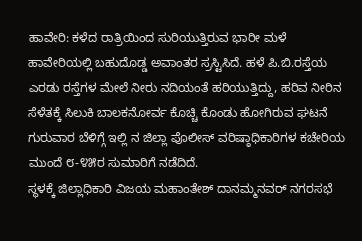ಹಾವೇರಿ: ಕಳೆದ ರಾತ್ರಿಯಿಂದ‌ ಸುರಿಯುತ್ತಿರುವ ಭಾರೀ ಮಳೆ ಹಾವೇರಿಯಲ್ಲಿ ಬಹುದೊಡ್ಡ ಅವಾಂತರ ಸ್ರಸ್ಟಿಸಿದೆ. ಹಳೆ ಪಿ.ಬಿ.ರಸ್ತೆಯ ಎರಡು‌ ರಸ್ತೆಗಳ ಮೇಲೆ ‌ನೀರು ನದಿಯಂತೆ ಹರಿಯುತ್ತಿದ್ದು, ಹರಿವ ನೀರಿನ ಸೆಳೆತಕ್ಕೆ ಸಿಲುಕಿ ಬಾಲಕನೋರ್ವ ಕೊಚ್ಚಿ ಕೊಂಡು ಹೋಗಿರುವ ಘಟನೆ ಗುರುವಾರ ಬೆಳಿಗ್ಗೆ ಇಲ್ಲಿ ನ ಜಿಲ್ಲಾ ಪೊಲೀಸ್ ವರಿಷ್ಠಾಧಿಕಾರಿಗಳ ಕಚೇರಿಯ ಮುಂದೆ ೮-೪೫ರ ಸುಮಾರಿಗೆ ನಡೆದಿದೆ.
ಸ್ಥಳಕ್ಕೆ ಜಿಲ್ಲಾಧಿಕಾರಿ ವಿಜಯ ಮಹಾಂತೇಶ್ ದಾನಮ್ಮನವರ್ ನಗರಸಭೆ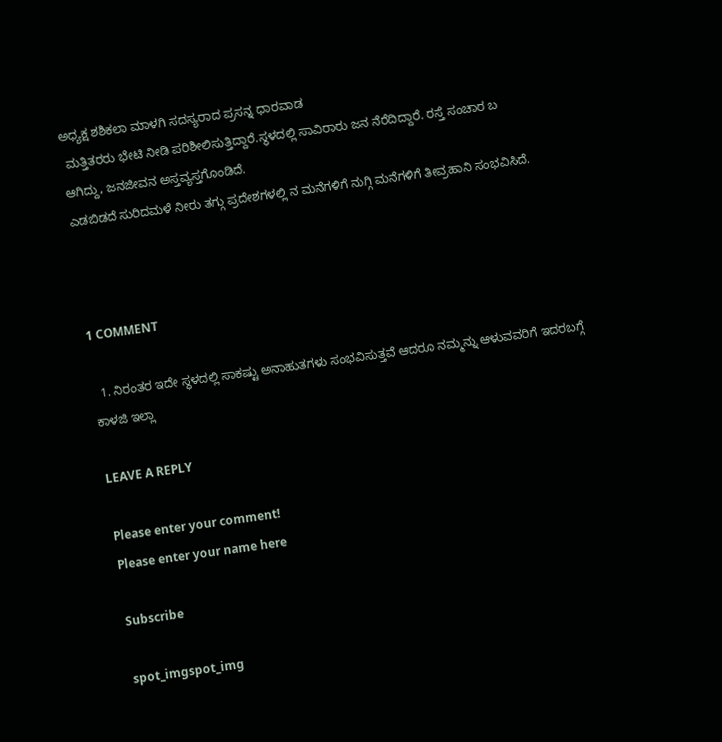ಅಧ್ಯಕ್ಷ ಶಶಿಕಲಾ ಮಾಳಗಿ ಸದಸ್ಯರಾದ ಪ್ರಸನ್ನ ಧಾರವಾಡ
 ಮತ್ತಿತರರು ಭೇಟಿ ನೀಡಿ ಪರಿಶೀಲಿಸುತ್ತಿದ್ದಾರೆ.ಸ್ಥಳದಲ್ಲಿ ಸಾವಿರಾರು ಜನ ನೆರೆದಿದ್ದಾರೆ. ರಸ್ತೆ ಸಂಚಾರ ಬ
ಆಗಿದ್ದು, ಜನಜೀವನ ಅಸ್ತವ್ಯಸ್ತಗೊಂಡಿದೆ.
ಎಡಬಿಡದೆ ಸುರಿದಮಳೆ ನೀರು ತಗ್ಗು ಪ್ರದೇಶಗಳಲ್ಲಿ ನ ಮನೆಗಳಿಗೆ ‌ನುಗ್ಗಿ ಮನೆಗಳಿಗೆ ತೀವ್ರಹಾನಿ ಸಂಭವಿಸಿದೆ.



1 COMMENT

  1. ನಿರಂತರ ಇದೇ ಸ್ಥಳದಲ್ಲಿ ಸಾಕಷ್ಟು ಅನಾಹುತಗಳು ಸಂಭವಿಸುತ್ತವೆ ಆದರೂ ನಮ್ಮನ್ನು ಆಳುವವರಿಗೆ ಇದರಬಗ್ಗೆ ಕಾಳಜಿ ಇಲ್ಲಾ

LEAVE A REPLY

Please enter your comment!
Please enter your name here

Subscribe

spot_imgspot_img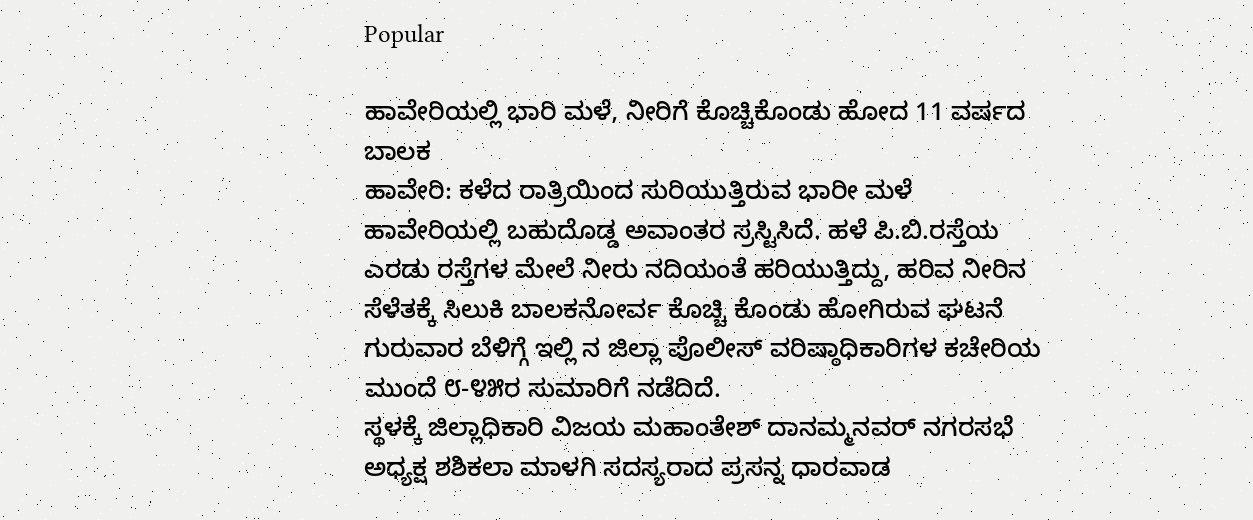Popular

ಹಾವೇರಿಯಲ್ಲಿ ಭಾರಿ ಮಳೆ, ನೀರಿಗೆ ಕೊಚ್ಚಿಕೊಂಡು ಹೋದ 11 ವರ್ಷದ ಬಾಲಕ
ಹಾವೇರಿ: ಕಳೆದ ರಾತ್ರಿಯಿಂದ‌ ಸುರಿಯುತ್ತಿರುವ ಭಾರೀ ಮಳೆ ಹಾವೇರಿಯಲ್ಲಿ ಬಹುದೊಡ್ಡ ಅವಾಂತರ ಸ್ರಸ್ಟಿಸಿದೆ. ಹಳೆ ಪಿ.ಬಿ.ರಸ್ತೆಯ ಎರಡು‌ ರಸ್ತೆಗಳ ಮೇಲೆ ‌ನೀರು ನದಿಯಂತೆ ಹರಿಯುತ್ತಿದ್ದು, ಹರಿವ ನೀರಿನ ಸೆಳೆತಕ್ಕೆ ಸಿಲುಕಿ ಬಾಲಕನೋರ್ವ ಕೊಚ್ಚಿ ಕೊಂಡು ಹೋಗಿರುವ ಘಟನೆ ಗುರುವಾರ ಬೆಳಿಗ್ಗೆ ಇಲ್ಲಿ ನ ಜಿಲ್ಲಾ ಪೊಲೀಸ್ ವರಿಷ್ಠಾಧಿಕಾರಿಗಳ ಕಚೇರಿಯ ಮುಂದೆ ೮-೪೫ರ ಸುಮಾರಿಗೆ ನಡೆದಿದೆ.
ಸ್ಥಳಕ್ಕೆ ಜಿಲ್ಲಾಧಿಕಾರಿ ವಿಜಯ ಮಹಾಂತೇಶ್ ದಾನಮ್ಮನವರ್ ನಗರಸಭೆ ಅಧ್ಯಕ್ಷ ಶಶಿಕಲಾ ಮಾಳಗಿ ಸದಸ್ಯರಾದ ಪ್ರಸನ್ನ ಧಾರವಾಡ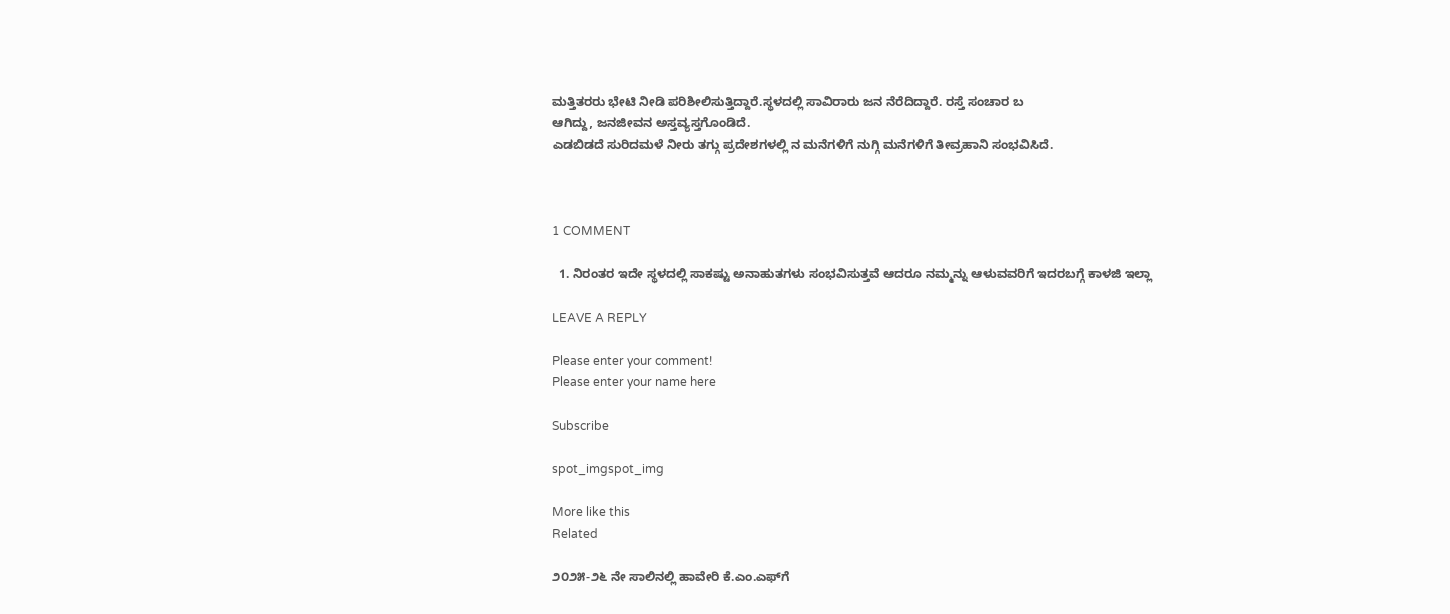ಮತ್ತಿತರರು ಭೇಟಿ ನೀಡಿ ಪರಿಶೀಲಿಸುತ್ತಿದ್ದಾರೆ.ಸ್ಥಳದಲ್ಲಿ ಸಾವಿರಾರು ಜನ ನೆರೆದಿದ್ದಾರೆ. ರಸ್ತೆ ಸಂಚಾರ ಬ
ಆಗಿದ್ದು, ಜನಜೀವನ ಅಸ್ತವ್ಯಸ್ತಗೊಂಡಿದೆ.
ಎಡಬಿಡದೆ ಸುರಿದಮಳೆ ನೀರು ತಗ್ಗು ಪ್ರದೇಶಗಳಲ್ಲಿ ನ ಮನೆಗಳಿಗೆ ‌ನುಗ್ಗಿ ಮನೆಗಳಿಗೆ ತೀವ್ರಹಾನಿ ಸಂಭವಿಸಿದೆ.



1 COMMENT

  1. ನಿರಂತರ ಇದೇ ಸ್ಥಳದಲ್ಲಿ ಸಾಕಷ್ಟು ಅನಾಹುತಗಳು ಸಂಭವಿಸುತ್ತವೆ ಆದರೂ ನಮ್ಮನ್ನು ಆಳುವವರಿಗೆ ಇದರಬಗ್ಗೆ ಕಾಳಜಿ ಇಲ್ಲಾ

LEAVE A REPLY

Please enter your comment!
Please enter your name here

Subscribe

spot_imgspot_img

More like this
Related

೨೦೨೫-೨೬ ನೇ ಸಾಲಿನಲ್ಲಿ ಹಾವೇರಿ ಕೆ.ಎಂ.ಎಫ್‌ಗೆ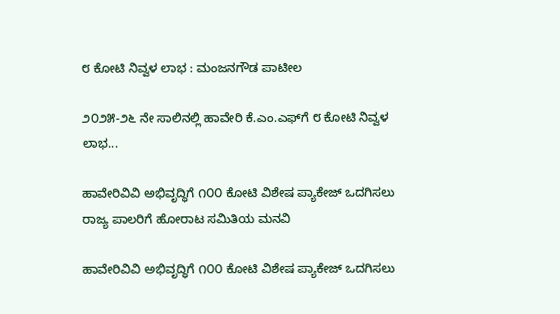೮ ಕೋಟಿ ನಿವ್ವಳ ಲಾಭ : ಮಂಜನಗೌಡ ಪಾಟೀಲ

೨೦೨೫-೨೬ ನೇ ಸಾಲಿನಲ್ಲಿ ಹಾವೇರಿ ಕೆ.ಎಂ.ಎಫ್‌ಗೆ ೮ ಕೋಟಿ ನಿವ್ವಳ ಲಾಭ...

ಹಾವೇರಿವಿವಿ ಅಭಿವೃದ್ಧಿಗೆ ೧೦೦ ಕೋಟಿ ವಿಶೇಷ ಪ್ಯಾಕೇಜ್ ಒದಗಿಸಲು ರಾಜ್ಯ ಪಾಲರಿಗೆ ಹೋರಾಟ ಸಮಿತಿಯ ಮನವಿ

ಹಾವೇರಿವಿವಿ ಅಭಿವೃದ್ಧಿಗೆ ೧೦೦ ಕೋಟಿ ವಿಶೇಷ ಪ್ಯಾಕೇಜ್ ಒದಗಿಸಲು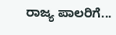ರಾಜ್ಯ ಪಾಲರಿಗೆ...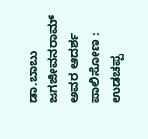ಡಾ.ಬಾಬು ಜಗಜೀವನರಾಮ್ ಅವರ ಆದರ್ಶ ಪಾಲಿಸೋಣ : ಉಡಚಪ್ಪ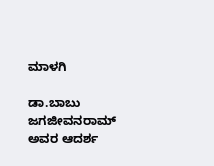ಮಾಳಗಿ

ಡಾ.ಬಾಬು ಜಗಜೀವನರಾಮ್ ಅವರ ಆದರ್ಶ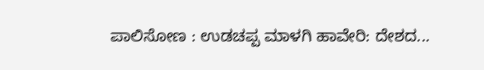ಪಾಲಿಸೋಣ : ಉಡಚಪ್ಪ ಮಾಳಗಿ ಹಾವೇರಿ: ದೇಶದ...